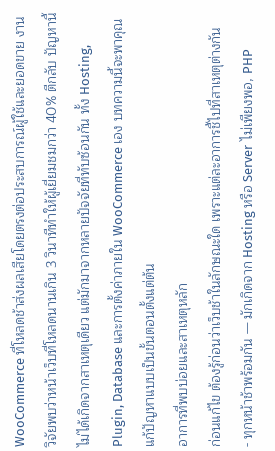WooCommerce ที่โหลดช้าส่งผลเสียโดยตรงต่อประสบการณ์ผู้ใช้และยอดขาย งานวิจัยพบว่าหน้าเว็บที่โหลดนานเกิน 3 วินาทีทำให้ผู้เยี่ยมชมกว่า 40% ตีกลับ ปัญหานี้ไม่ได้เกิดจากสาเหตุเดียว แต่มักมาจากหลายปัจจัยที่ทับซ้อนกัน ทั้ง Hosting, Plugin, Database และการตั้งค่าภายใน WooCommerce เอง บทความนี้จะพาคุณแก้ปัญหาแบบเป็นขั้นตอนตั้งแต่ต้น
อาการที่พบบ่อยและสาเหตุหลัก
ก่อนแก้ไข ต้องรู้ก่อนว่าเว็บช้าในลักษณะใด เพราะแต่ละอาการชี้ไปที่สาเหตุต่างกัน
- ทุกหน้าช้าพร้อมกัน — มักเกิดจาก Hosting หรือ Server ไม่เพียงพอ, PHP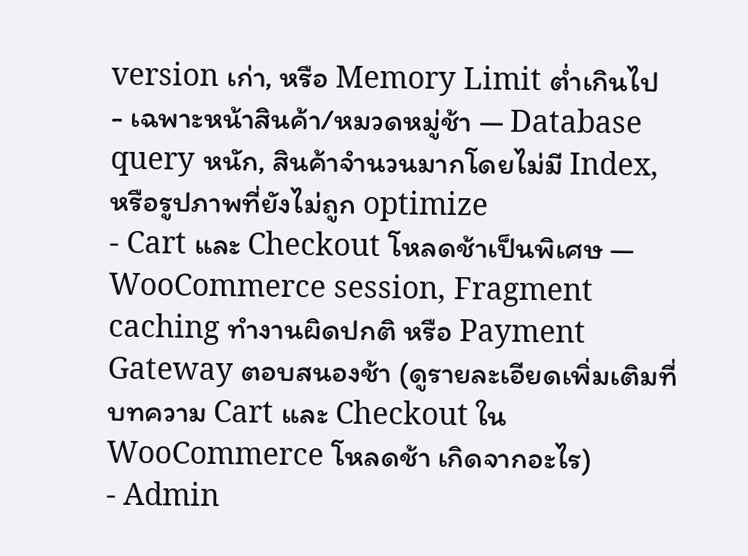version เก่า, หรือ Memory Limit ต่ำเกินไป
- เฉพาะหน้าสินค้า/หมวดหมู่ช้า — Database query หนัก, สินค้าจำนวนมากโดยไม่มี Index, หรือรูปภาพที่ยังไม่ถูก optimize
- Cart และ Checkout โหลดช้าเป็นพิเศษ — WooCommerce session, Fragment caching ทำงานผิดปกติ หรือ Payment Gateway ตอบสนองช้า (ดูรายละเอียดเพิ่มเติมที่บทความ Cart และ Checkout ใน WooCommerce โหลดช้า เกิดจากอะไร)
- Admin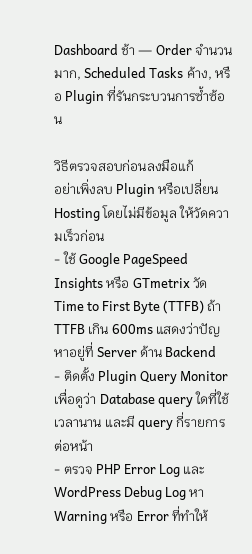Dashboard ช้า — Order จำนวนมาก, Scheduled Tasks ค้าง, หรือ Plugin ที่รันกระบวนการซ้ำซ้อน

วิธีตรวจสอบก่อนลงมือแก้
อย่าเพิ่งลบ Plugin หรือเปลี่ยน Hosting โดยไม่มีข้อมูล ให้วัดความเร็วก่อน
- ใช้ Google PageSpeed Insights หรือ GTmetrix วัด Time to First Byte (TTFB) ถ้า TTFB เกิน 600ms แสดงว่าปัญหาอยู่ที่ Server ด้าน Backend
- ติดตั้ง Plugin Query Monitor เพื่อดูว่า Database query ใดที่ใช้เวลานาน และมี query กี่รายการต่อหน้า
- ตรวจ PHP Error Log และ WordPress Debug Log หา Warning หรือ Error ที่ทำให้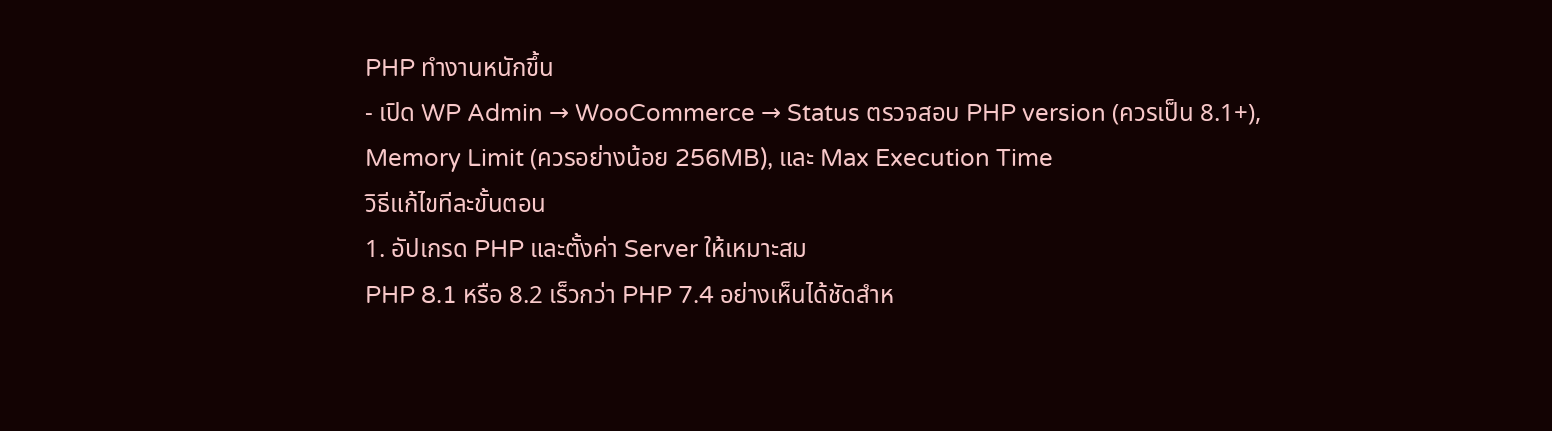PHP ทำงานหนักขึ้น
- เปิด WP Admin → WooCommerce → Status ตรวจสอบ PHP version (ควรเป็น 8.1+), Memory Limit (ควรอย่างน้อย 256MB), และ Max Execution Time
วิธีแก้ไขทีละขั้นตอน
1. อัปเกรด PHP และตั้งค่า Server ให้เหมาะสม
PHP 8.1 หรือ 8.2 เร็วกว่า PHP 7.4 อย่างเห็นได้ชัดสำห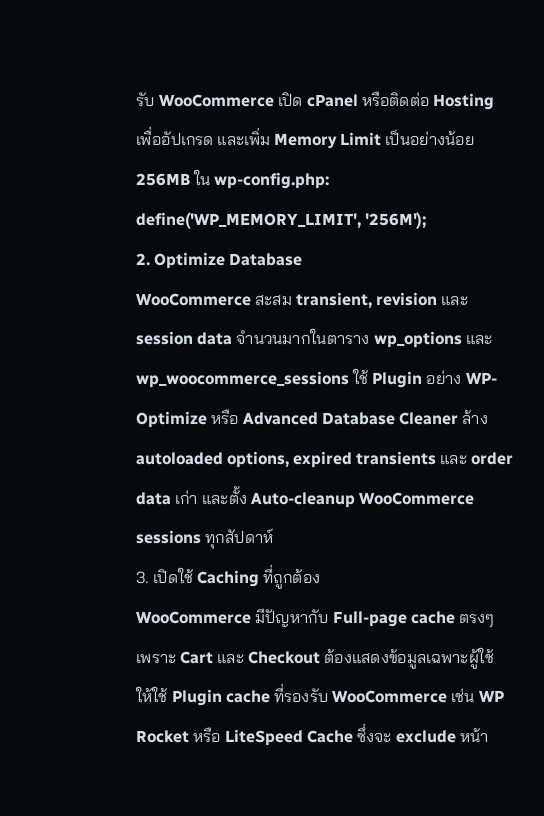รับ WooCommerce เปิด cPanel หรือติดต่อ Hosting เพื่ออัปเกรด และเพิ่ม Memory Limit เป็นอย่างน้อย 256MB ใน wp-config.php:
define('WP_MEMORY_LIMIT', '256M');
2. Optimize Database
WooCommerce สะสม transient, revision และ session data จำนวนมากในตาราง wp_options และ wp_woocommerce_sessions ใช้ Plugin อย่าง WP-Optimize หรือ Advanced Database Cleaner ล้าง autoloaded options, expired transients และ order data เก่า และตั้ง Auto-cleanup WooCommerce sessions ทุกสัปดาห์
3. เปิดใช้ Caching ที่ถูกต้อง
WooCommerce มีปัญหากับ Full-page cache ตรงๆ เพราะ Cart และ Checkout ต้องแสดงข้อมูลเฉพาะผู้ใช้ ให้ใช้ Plugin cache ที่รองรับ WooCommerce เช่น WP Rocket หรือ LiteSpeed Cache ซึ่งจะ exclude หน้า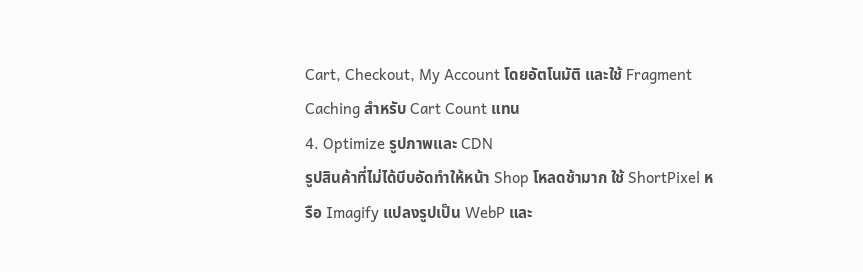Cart, Checkout, My Account โดยอัตโนมัติ และใช้ Fragment Caching สำหรับ Cart Count แทน
4. Optimize รูปภาพและ CDN
รูปสินค้าที่ไม่ได้บีบอัดทำให้หน้า Shop โหลดช้ามาก ใช้ ShortPixel หรือ Imagify แปลงรูปเป็น WebP และ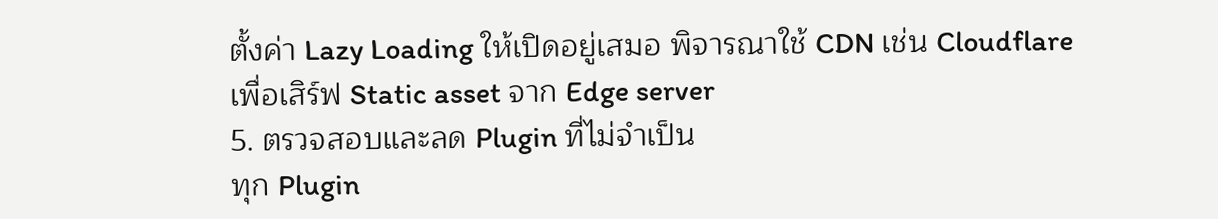ตั้งค่า Lazy Loading ให้เปิดอยู่เสมอ พิจารณาใช้ CDN เช่น Cloudflare เพื่อเสิร์ฟ Static asset จาก Edge server
5. ตรวจสอบและลด Plugin ที่ไม่จำเป็น
ทุก Plugin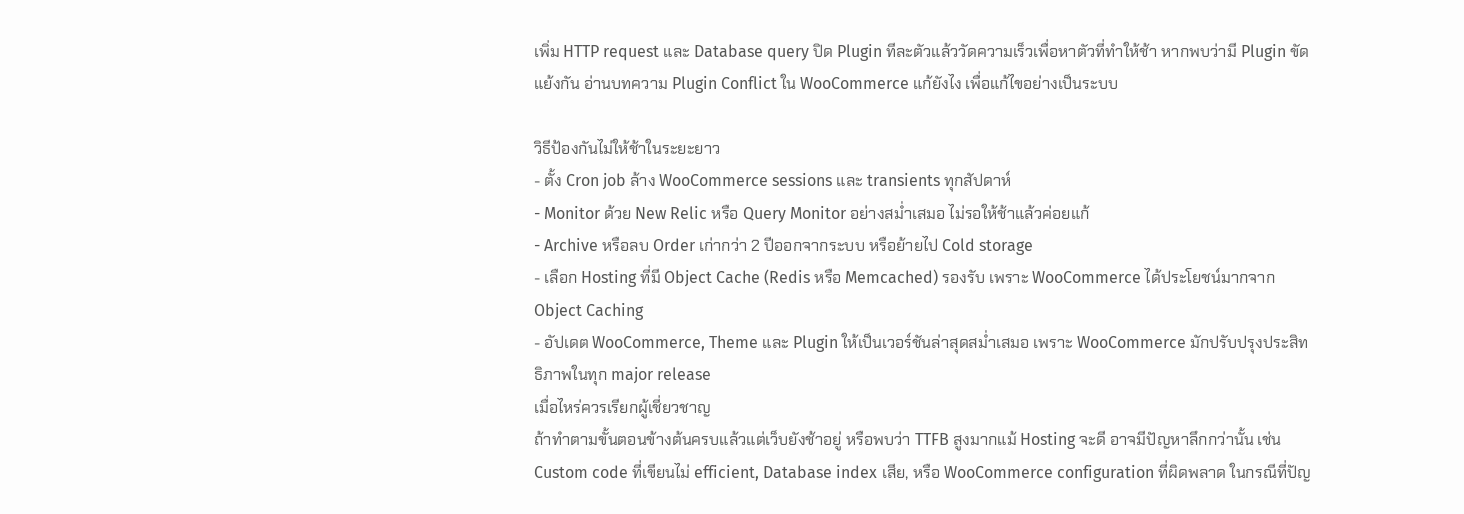เพิ่ม HTTP request และ Database query ปิด Plugin ทีละตัวแล้ววัดความเร็วเพื่อหาตัวที่ทำให้ช้า หากพบว่ามี Plugin ขัดแย้งกัน อ่านบทความ Plugin Conflict ใน WooCommerce แก้ยังไง เพื่อแก้ไขอย่างเป็นระบบ

วิธีป้องกันไม่ให้ช้าในระยะยาว
- ตั้ง Cron job ล้าง WooCommerce sessions และ transients ทุกสัปดาห์
- Monitor ด้วย New Relic หรือ Query Monitor อย่างสม่ำเสมอ ไม่รอให้ช้าแล้วค่อยแก้
- Archive หรือลบ Order เก่ากว่า 2 ปีออกจากระบบ หรือย้ายไป Cold storage
- เลือก Hosting ที่มี Object Cache (Redis หรือ Memcached) รองรับ เพราะ WooCommerce ได้ประโยชน์มากจาก Object Caching
- อัปเดต WooCommerce, Theme และ Plugin ให้เป็นเวอร์ชันล่าสุดสม่ำเสมอ เพราะ WooCommerce มักปรับปรุงประสิทธิภาพในทุก major release
เมื่อไหร่ควรเรียกผู้เชี่ยวชาญ
ถ้าทำตามขั้นตอนข้างต้นครบแล้วแต่เว็บยังช้าอยู่ หรือพบว่า TTFB สูงมากแม้ Hosting จะดี อาจมีปัญหาลึกกว่านั้น เช่น Custom code ที่เขียนไม่ efficient, Database index เสีย, หรือ WooCommerce configuration ที่ผิดพลาด ในกรณีที่ปัญ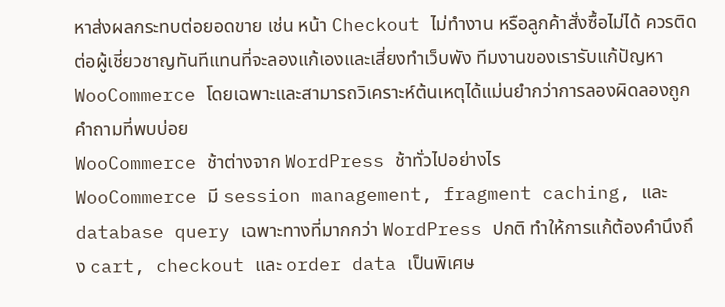หาส่งผลกระทบต่อยอดขาย เช่น หน้า Checkout ไม่ทำงาน หรือลูกค้าสั่งซื้อไม่ได้ ควรติดต่อผู้เชี่ยวชาญทันทีแทนที่จะลองแก้เองและเสี่ยงทำเว็บพัง ทีมงานของเรารับแก้ปัญหา WooCommerce โดยเฉพาะและสามารถวิเคราะห์ต้นเหตุได้แม่นยำกว่าการลองผิดลองถูก
คำถามที่พบบ่อย
WooCommerce ช้าต่างจาก WordPress ช้าทั่วไปอย่างไร
WooCommerce มี session management, fragment caching, และ database query เฉพาะทางที่มากกว่า WordPress ปกติ ทำให้การแก้ต้องคำนึงถึง cart, checkout และ order data เป็นพิเศษ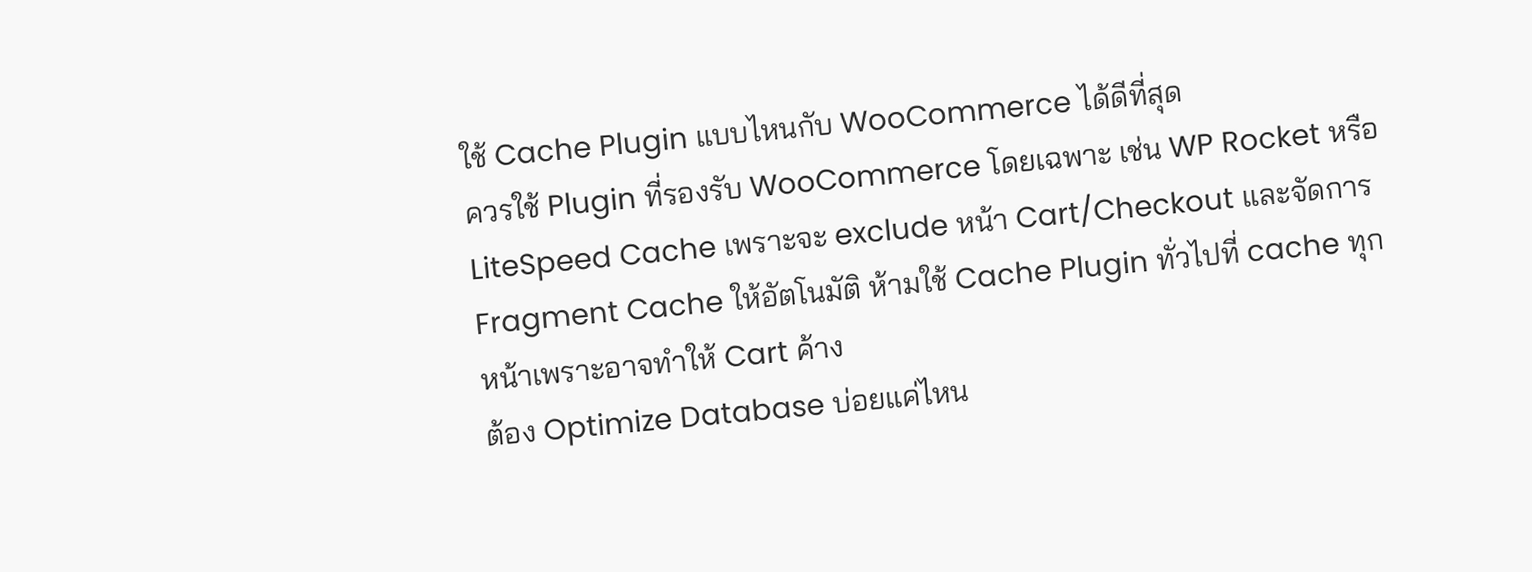ใช้ Cache Plugin แบบไหนกับ WooCommerce ได้ดีที่สุด
ควรใช้ Plugin ที่รองรับ WooCommerce โดยเฉพาะ เช่น WP Rocket หรือ LiteSpeed Cache เพราะจะ exclude หน้า Cart/Checkout และจัดการ Fragment Cache ให้อัตโนมัติ ห้ามใช้ Cache Plugin ทั่วไปที่ cache ทุกหน้าเพราะอาจทำให้ Cart ค้าง
ต้อง Optimize Database บ่อยแค่ไหน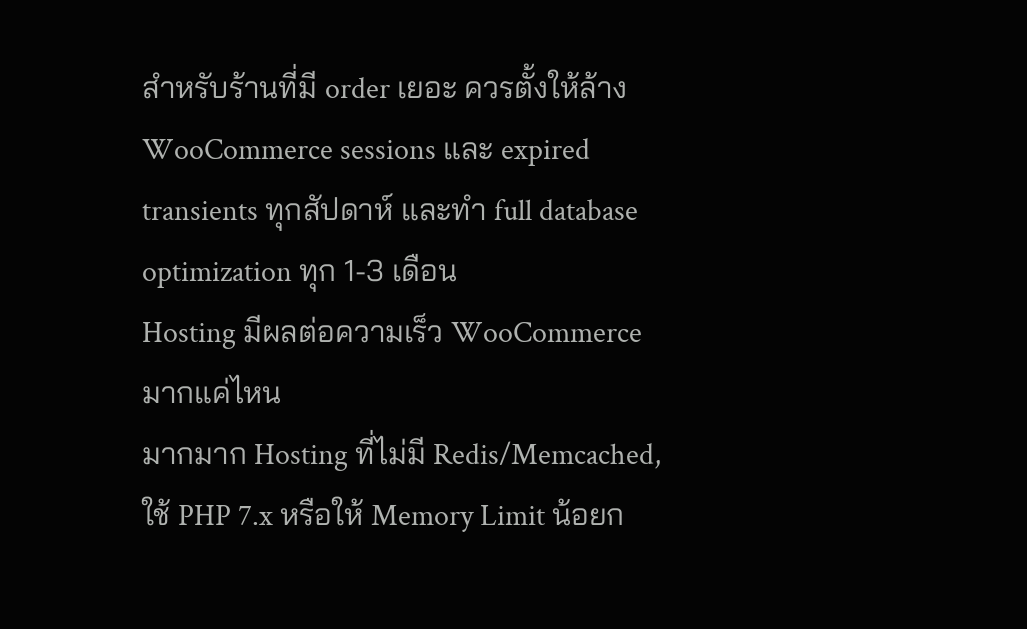สำหรับร้านที่มี order เยอะ ควรตั้งให้ล้าง WooCommerce sessions และ expired transients ทุกสัปดาห์ และทำ full database optimization ทุก 1-3 เดือน
Hosting มีผลต่อความเร็ว WooCommerce มากแค่ไหน
มากมาก Hosting ที่ไม่มี Redis/Memcached, ใช้ PHP 7.x หรือให้ Memory Limit น้อยก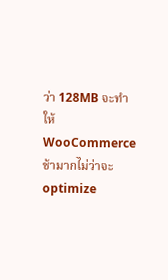ว่า 128MB จะทำให้ WooCommerce ช้ามากไม่ว่าจะ optimize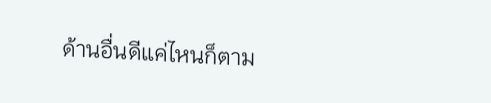ด้านอื่นดีแค่ไหนก็ตาม